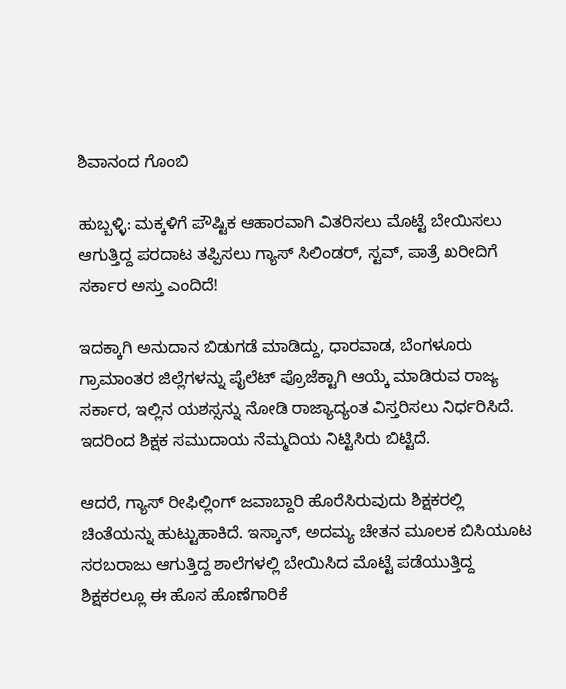ಶಿವಾನಂದ ಗೊಂಬಿ

ಹುಬ್ಬಳ್ಳಿ: ಮಕ್ಕಳಿಗೆ ಪೌಷ್ಟಿಕ ಆಹಾರವಾಗಿ ವಿತರಿಸಲು ಮೊಟ್ಟೆ ಬೇಯಿಸಲು ಆಗುತ್ತಿದ್ದ ಪರದಾಟ ತಪ್ಪಿಸಲು ಗ್ಯಾಸ್‌ ಸಿಲಿಂಡರ್‌, ಸ್ಟವ್‌, ಪಾತ್ರೆ ಖರೀದಿಗೆ ಸರ್ಕಾರ ಅಸ್ತು ಎಂದಿದೆ!

ಇದಕ್ಕಾಗಿ ಅನುದಾನ ಬಿಡುಗಡೆ ಮಾಡಿದ್ದು, ಧಾರವಾಡ, ಬೆಂಗಳೂರು ಗ್ರಾಮಾಂತರ ಜಿಲ್ಲೆಗಳನ್ನು ಪೈಲೆಟ್‌ ಪ್ರೊಜೆಕ್ಟಾಗಿ ಆಯ್ಕೆ ಮಾಡಿರುವ ರಾಜ್ಯ ಸರ್ಕಾರ, ಇಲ್ಲಿನ ಯಶಸ್ಸನ್ನು ನೋಡಿ ರಾಜ್ಯಾದ್ಯಂತ ವಿಸ್ತರಿಸಲು ನಿರ್ಧರಿಸಿದೆ. ಇದರಿಂದ ಶಿಕ್ಷಕ ಸಮುದಾಯ ನೆಮ್ಮದಿಯ ನಿಟ್ಟಿಸಿರು ಬಿಟ್ಟಿದೆ.

ಆದರೆ, ಗ್ಯಾಸ್‌ ರೀಫಿಲ್ಲಿಂಗ್‌ ಜವಾಬ್ದಾರಿ ಹೊರೆಸಿರುವುದು ಶಿಕ್ಷಕರಲ್ಲಿ ಚಿಂತೆಯನ್ನು ಹುಟ್ಟುಹಾಕಿದೆ. ಇಸ್ಕಾನ್‌, ಅದಮ್ಯ ಚೇತನ ಮೂಲಕ ಬಿಸಿಯೂಟ ಸರಬರಾಜು ಆಗುತ್ತಿದ್ದ ಶಾಲೆಗಳಲ್ಲಿ ಬೇಯಿಸಿದ ಮೊಟ್ಟೆ ಪಡೆಯುತ್ತಿದ್ದ ಶಿಕ್ಷಕರಲ್ಲೂ ಈ ಹೊಸ ಹೊಣೆಗಾರಿಕೆ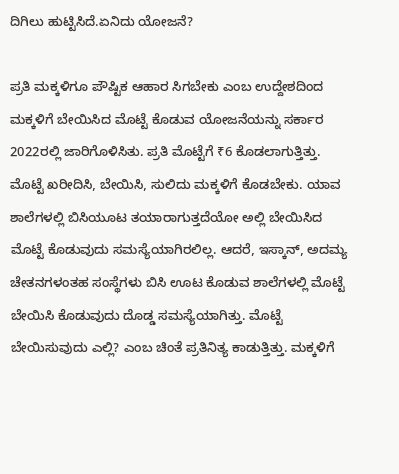ದಿಗಿಲು ಹುಟ್ಟಿಸಿದೆ.ಏನಿದು ಯೋಜನೆ?

ಪ್ರತಿ ಮಕ್ಕಳಿಗೂ ಪೌಷ್ಟಿಕ ಆಹಾರ ಸಿಗಬೇಕು ಎಂಬ ಉದ್ದೇಶದಿಂದ ಮಕ್ಕಳಿಗೆ ಬೇಯಿಸಿದ ಮೊಟ್ಟೆ ಕೊಡುವ ಯೋಜನೆಯನ್ನು ಸರ್ಕಾರ 2022ರಲ್ಲಿ ಜಾರಿಗೊಳಿಸಿತು. ಪ್ರತಿ ಮೊಟ್ಟೆಗೆ ₹6 ಕೊಡಲಾಗುತ್ತಿತ್ತು. ಮೊಟ್ಟೆ ಖರೀದಿಸಿ, ಬೇಯಿಸಿ, ಸುಲಿದು ಮಕ್ಕಳಿಗೆ ಕೊಡಬೇಕು. ಯಾವ ಶಾಲೆಗಳಲ್ಲಿ ಬಿಸಿಯೂಟ ತಯಾರಾಗುತ್ತದೆಯೋ ಅಲ್ಲಿ ಬೇಯಿಸಿದ ಮೊಟ್ಟೆ ಕೊಡುವುದು ಸಮಸ್ಯೆಯಾಗಿರಲಿಲ್ಲ. ಆದರೆ, ಇಸ್ಕಾನ್‌, ಅದಮ್ಯ ಚೇತನಗಳಂತಹ ಸಂಸ್ಥೆಗಳು ಬಿಸಿ ಊಟ ಕೊಡುವ ಶಾಲೆಗಳಲ್ಲಿ ಮೊಟ್ಟೆ ಬೇಯಿಸಿ ಕೊಡುವುದು ದೊಡ್ಡ ಸಮಸ್ಯೆಯಾಗಿತ್ತು. ಮೊಟ್ಟೆ ಬೇಯಿಸುವುದು ಎಲ್ಲಿ? ಎಂಬ ಚಿಂತೆ ಪ್ರತಿನಿತ್ಯ ಕಾಡುತ್ತಿತ್ತು. ಮಕ್ಕಳಿಗೆ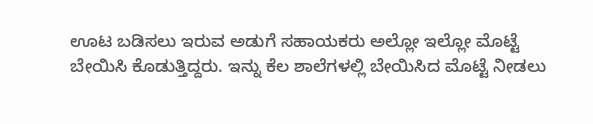ಊಟ ಬಡಿಸಲು ಇರುವ ಅಡುಗೆ ಸಹಾಯಕರು ಅಲ್ಲೋ ಇಲ್ಲೋ ಮೊಟ್ಟೆ ಬೇಯಿಸಿ ಕೊಡುತ್ತಿದ್ದರು. ಇನ್ನು ಕೆಲ ಶಾಲೆಗಳಲ್ಲಿ ಬೇಯಿಸಿದ ಮೊಟ್ಟೆ ನೀಡಲು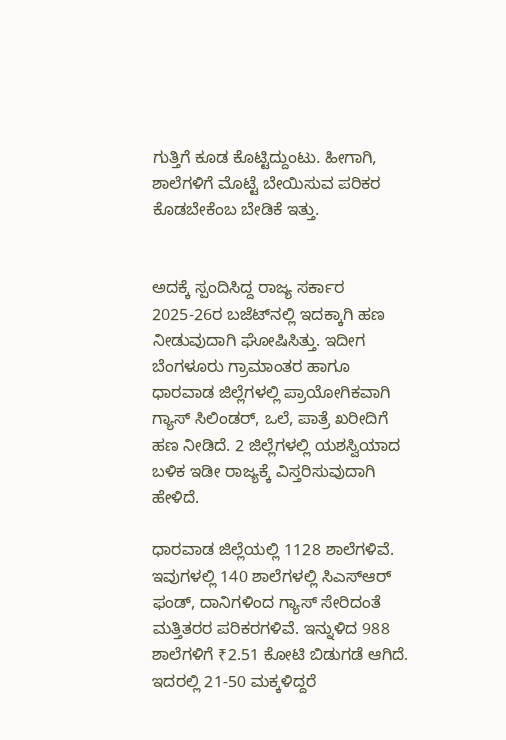ಗುತ್ತಿಗೆ ಕೂಡ ಕೊಟ್ಟಿದ್ದುಂಟು. ಹೀಗಾಗಿ, ಶಾಲೆಗಳಿಗೆ ಮೊಟ್ಟೆ ಬೇಯಿಸುವ ಪರಿಕರ ಕೊಡಬೇಕೆಂಬ ಬೇಡಿಕೆ ಇತ್ತು.


ಅದಕ್ಕೆ ಸ್ಪಂದಿಸಿದ್ದ ರಾಜ್ಯ ಸರ್ಕಾರ 2025-26ರ ಬಜೆಟ್‌ನಲ್ಲಿ ಇದಕ್ಕಾಗಿ ಹಣ ನೀಡುವುದಾಗಿ ಘೋಷಿಸಿತ್ತು. ಇದೀಗ ಬೆಂಗಳೂರು ಗ್ರಾಮಾಂತರ ಹಾಗೂ ಧಾರವಾಡ ಜಿಲ್ಲೆಗಳಲ್ಲಿ ಪ್ರಾಯೋಗಿಕವಾಗಿ ಗ್ಯಾಸ್‌ ಸಿಲಿಂಡರ್‌, ಒಲೆ, ಪಾತ್ರೆ ಖರೀದಿಗೆ ಹಣ ನೀಡಿದೆ. 2 ಜಿಲ್ಲೆಗಳಲ್ಲಿ ಯಶಸ್ವಿಯಾದ ಬಳಿಕ ಇಡೀ ರಾಜ್ಯಕ್ಕೆ ವಿಸ್ತರಿಸುವುದಾಗಿ ಹೇಳಿದೆ.

ಧಾರವಾಡ ಜಿಲ್ಲೆಯಲ್ಲಿ 1128 ಶಾಲೆಗಳಿವೆ. ಇವುಗಳಲ್ಲಿ 140 ಶಾಲೆಗಳಲ್ಲಿ ಸಿಎಸ್‌ಆರ್‌ ಫಂಡ್‌, ದಾನಿಗಳಿಂದ ಗ್ಯಾಸ್‌ ಸೇರಿದಂತೆ ಮತ್ತಿತರರ ಪರಿಕರಗಳಿವೆ. ಇನ್ನುಳಿದ 988 ಶಾಲೆಗಳಿಗೆ ₹2.51 ಕೋಟಿ ಬಿಡುಗಡೆ ಆಗಿದೆ. ಇದರಲ್ಲಿ 21-50 ಮಕ್ಕಳಿದ್ದರೆ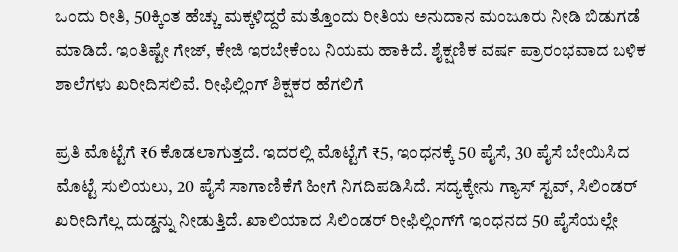ಒಂದು ರೀತಿ, 50ಕ್ಕಿಂತ ಹೆಚ್ಚು ಮಕ್ಕಳಿದ್ದರೆ ಮತ್ತೊಂದು ರೀತಿಯ ಅನುದಾನ ಮಂಜೂರು ನೀಡಿ ಬಿಡುಗಡೆ ಮಾಡಿದೆ. ಇಂತಿಷ್ಟೇ ಗೇಜ್‌, ಕೇಜಿ ಇರಬೇಕೆಂಬ ನಿಯಮ ಹಾಕಿದೆ. ಶೈಕ್ಷಣಿಕ ವರ್ಷ ಪ್ರಾರಂಭವಾದ ಬಳಿಕ ಶಾಲೆಗಳು ಖರೀದಿಸಲಿವೆ. ರೀಫಿಲ್ಲಿಂಗ್‌ ಶಿಕ್ಷಕರ ಹೆಗಲಿಗೆ

ಪ್ರತಿ ಮೊಟ್ಟೆಗೆ ₹6 ಕೊಡಲಾಗುತ್ತದೆ. ಇದರಲ್ಲಿ ಮೊಟ್ಟೆಗೆ ₹5, ಇಂಧನಕ್ಕೆ 50 ಪೈಸೆ, 30 ಪೈಸೆ ಬೇಯಿಸಿದ ಮೊಟ್ಟೆ ಸುಲಿಯಲು, 20 ಪೈಸೆ ಸಾಗಾಣಿಕೆಗೆ ಹೀಗೆ ನಿಗದಿಪಡಿಸಿದೆ. ಸದ್ಯಕ್ಕೇನು ಗ್ಯಾಸ್‌ ಸ್ಟವ್‌, ಸಿಲಿಂಡರ್‌ ಖರೀದಿಗೆಲ್ಲ ದುಡ್ಡನ್ನು ನೀಡುತ್ತಿದೆ. ಖಾಲಿಯಾದ ಸಿಲಿಂಡರ್‌ ರೀಫಿಲ್ಲಿಂಗ್‌ಗೆ ಇಂಧನದ 50 ಪೈಸೆಯಲ್ಲೇ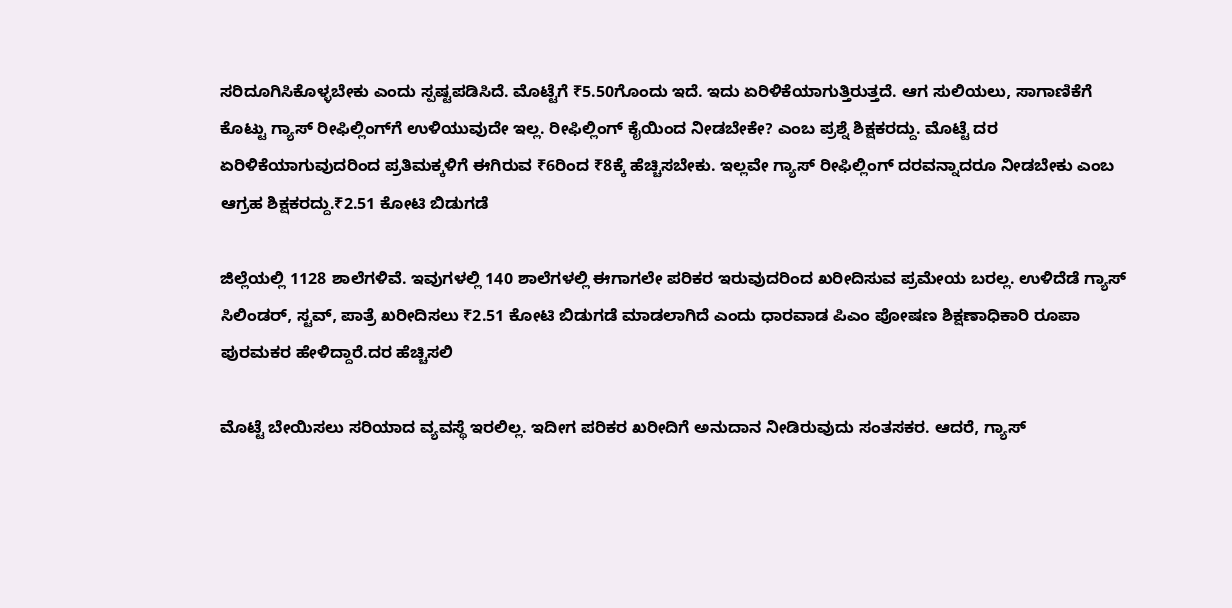ಸರಿದೂಗಿಸಿಕೊಳ್ಳಬೇಕು ಎಂದು ಸ್ಪಷ್ಟಪಡಿಸಿದೆ. ಮೊಟ್ಟೆಗೆ ₹5.50ಗೊಂದು ಇದೆ. ಇದು ಏರಿಳಿಕೆಯಾಗುತ್ತಿರುತ್ತದೆ. ಆಗ ಸುಲಿಯಲು, ಸಾಗಾಣಿಕೆಗೆ ಕೊಟ್ಟು ಗ್ಯಾಸ್‌ ರೀಫಿಲ್ಲಿಂಗ್‌ಗೆ ಉಳಿಯುವುದೇ ಇಲ್ಲ. ರೀಫಿಲ್ಲಿಂಗ್‌ ಕೈಯಿಂದ ನೀಡಬೇಕೇ? ಎಂಬ ಪ್ರಶ್ನೆ ಶಿಕ್ಷಕರದ್ದು. ಮೊಟ್ಟೆ ದರ ಏರಿಳಿಕೆಯಾಗುವುದರಿಂದ ಪ್ರತಿಮಕ್ಕಳಿಗೆ ಈಗಿರುವ ₹6ರಿಂದ ₹8ಕ್ಕೆ ಹೆಚ್ಚಿಸಬೇಕು. ಇಲ್ಲವೇ ಗ್ಯಾಸ್‌ ರೀಫಿಲ್ಲಿಂಗ್‌ ದರವನ್ನಾದರೂ ನೀಡಬೇಕು ಎಂಬ ಆಗ್ರಹ ಶಿಕ್ಷಕರದ್ದು.₹2.51 ಕೋಟಿ ಬಿಡುಗಡೆ

ಜಿಲ್ಲೆಯಲ್ಲಿ 1128 ಶಾಲೆಗಳಿವೆ. ಇವುಗಳಲ್ಲಿ 140 ಶಾಲೆಗಳಲ್ಲಿ ಈಗಾಗಲೇ ಪರಿಕರ ಇರುವುದರಿಂದ ಖರೀದಿಸುವ ಪ್ರಮೇಯ ಬರಲ್ಲ. ಉಳಿದೆಡೆ ಗ್ಯಾಸ್‌ ಸಿಲಿಂಡರ್‌, ಸ್ಟವ್‌, ಪಾತ್ರೆ ಖರೀದಿಸಲು ₹2.51 ಕೋಟಿ ಬಿಡುಗಡೆ ಮಾಡಲಾಗಿದೆ ಎಂದು ಧಾರವಾಡ ಪಿಎಂ ಪೋಷಣ ಶಿಕ್ಷಣಾಧಿಕಾರಿ ರೂಪಾ ಪುರಮಕರ ಹೇಳಿದ್ದಾರೆ.ದರ ಹೆಚ್ಚಿಸಲಿ

ಮೊಟ್ಟೆ ಬೇಯಿಸಲು ಸರಿಯಾದ ವ್ಯವಸ್ಥೆ ಇರಲಿಲ್ಲ. ಇದೀಗ ಪರಿಕರ ಖರೀದಿಗೆ ಅನುದಾನ ನೀಡಿರುವುದು ಸಂತಸಕರ. ಆದರೆ, ಗ್ಯಾಸ್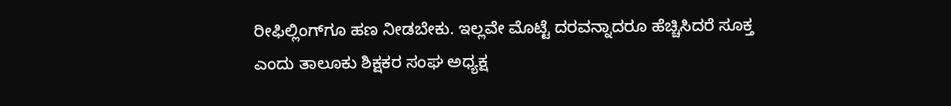ರೀಫಿಲ್ಲಿಂಗ್‌ಗೂ ಹಣ ನೀಡಬೇಕು. ಇಲ್ಲವೇ ಮೊಟ್ಟೆ ದರವನ್ನಾದರೂ ಹೆಚ್ಚಿಸಿದರೆ ಸೂಕ್ತ ಎಂದು ತಾಲೂಕು ಶಿಕ್ಷಕರ ಸಂಘ ಅಧ್ಯಕ್ಷ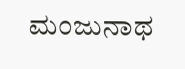ಮಂಜುನಾಥ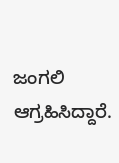ಜಂಗಲಿ ಆಗ್ರಹಿಸಿದ್ದಾರೆ.